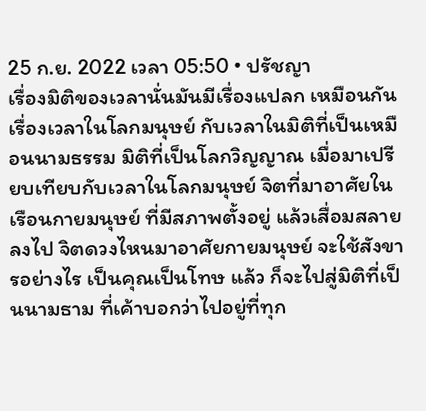25 ก.ย. 2022 เวลา 05:50 • ปรัชญา
เรื่องมิติของเวลานั่นมันมีเรื่องแปลก เหมือนกัน เรื่องเวลาในโลกมนุษย์ กับเวลาในมิติที่เป็นเหมือนนามธรรม มิติที่เป็นโลกวิญญาณ เมื่อมาเปรียบเทียบกับเวลาในโลกมนุษย์ จิตที่มาอาศัยในเรือนกายมนุษย์ ที่มีสภาพตั้งอยู่ แล้วเสื่อมสลายลงไป จิตดวงไหนมาอาศัยกายมนุษย์ จะใช้สังขารอย่างไร เป็นคุณเป็นโทษ แล้ว ก็จะไปสู่มิติที่เป็นนามธาม ที่เค้าบอกว่าไปอยู่ที่ทุก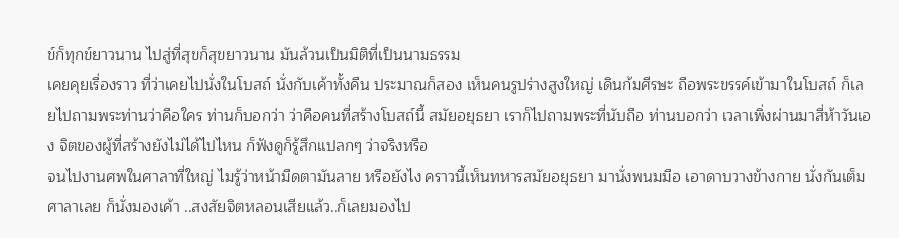ข์ก็ทุกข์ยาวนาน ไปสู่ที่สุขก็สุขยาวนาน มันล้วนเป็นมิติที่เป็นนามธรรม
เคยคุยเรื่องราว ที่ว่าเคยไปนั่งในโบสถ์ นั่งกับเค้าทั้งคืน ประมาณก็สอง เห็นคนรูปร่างสูงใหญ่ เดินก้มศีรษะ ถือพระขรรค์เข้ามาในโบสถ์ ก็เลยไปถามพระท่านว่าคือใคร ท่านก็บอกว่า ว่าคือคนที่สร้างโบสถ์นี้ สมัยอยุธยา เราก็ไปถามพระที่นับถือ ท่านบอกว่า เวลาเพิ่งผ่านมาสี่ห้าวันเอง จิตของผู้ที่สร้างยังไม่ได้ไปไหน ก็ฟังดูก็รู้สึกแปลกๆ ว่าจริงหรือ
จนไปงานศพในศาลาที่ใหญ่ ไมรู้ว่าหน้ามืดตามันลาย หรือยังไง คราวนี้เห็นทหารสมัยอยุธยา มานั่งพนมมือ เอาดาบวางข้างกาย นั่งกันเต็มศาลาเลย ก็นั่งมองเค้า ..สงสัยจิตหลอนเสียแล้ว..ก็เลยมองไป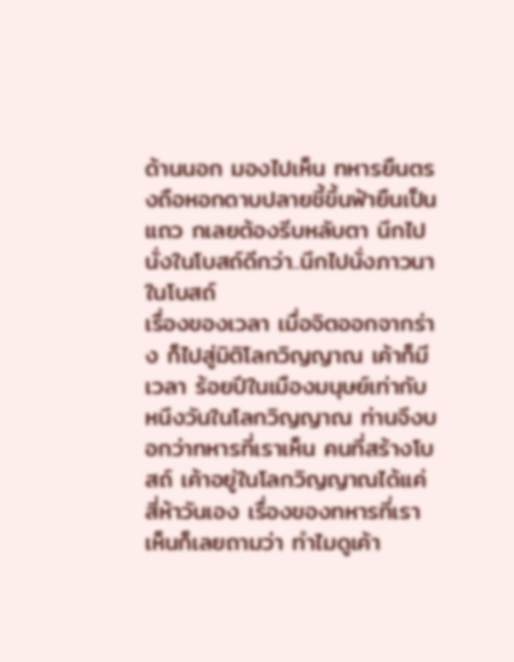ด้านนอก มองไปเห็น ทหารยืนตรงถือหอกดาบปลายชี้ขึ้นฟ้ายืนเป็นแถว กเลยต้องรีบหลับตา นึกไปนั่งในโบสถ์ดีกว่า..นึกไปนั่งภาวนาในโบสถ์
เรื่องของเวลา เมื่อจิตออกจากร่าง ก็ไปสู่มิติโลกวิญญาณ เค้าก็มีเวลา ร้อยปีในเมืองมนุษย์เท่ากับหนึงวันในโลกวิญญาณ ท่านจึงบอกว่าทหารที่เราเห็น คนที่สร้างโบสถ์ เค้าอยู่ในโลกวิญญาณได้แค่สี่ห้าวันเอง เรื่องของทหารที่เราเห็นก็เลยถามว่า ทำไมดูเค้า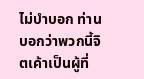ไม่บำบอก ท่านบอกว่าพวกนี้จิตเค้าเป็นผู้ที่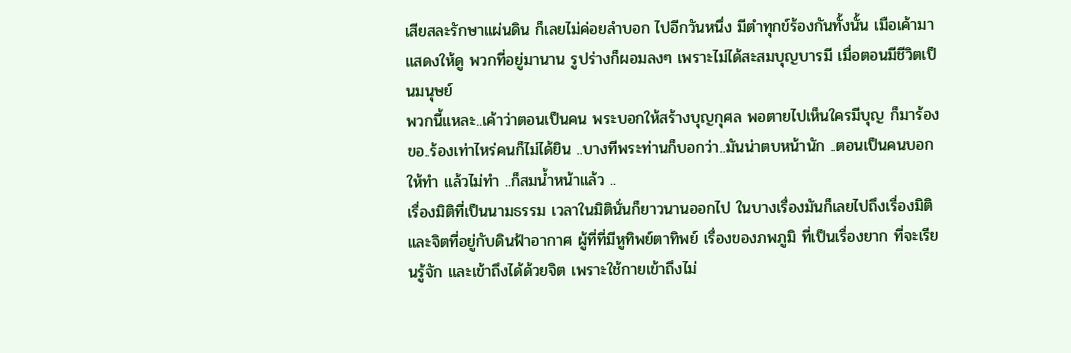เสียสละรักษาแผ่นดิน ก็เลยไม่ค่อยลำบอก ไปอีกวันหนึ่ง มีตำทุกข์ร้องกันทั้งนั้น เมือเค้ามาแสดงให้ดู พวกที่อยู่มานาน รูปร่างก็ผอมลงๆ เพราะไม่ได้สะสมบุญบารมี เมื่อตอนมีชีวิตเป็นมนุษย์
พวกนี้แหละ..เค้าว่าตอนเป็นคน พระบอกให้สร้างบุญกุศล พอตายไปเห็นใครมีบุญ ก็มาร้องขอ..ร้องเท่าไหร่คนก็ไม่ได้ยิน ..บางทีพระท่านก็บอกว่า..มันน่าตบหน้านัก ..ตอนเป็นคนบอกให้ทำ แล้วไม่ทำ ..ก็สมน้ำหน้าแล้ว ..
เรื่องมิติที่เป็นนามธรรม เวลาในมิตินั่นก็ยาวนานออกไป ในบางเรื่องมันก็เลยไปถึงเรื่องมิติ และจิตที่อยู่กับดินฟ้าอากาศ ผู้ที่ที่มีหูทิพย์ตาทิพย์ เรื่องของภพภูมิ ที่เป็นเรื่องยาก ที่จะเรียนรู้จัก และเข้าถึงได้ด้วยจิต เพราะใช้กายเข้าถึงไม่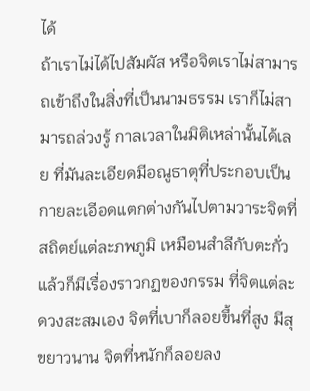ได้
ถ้าเราไม่ได้ไปสัมผัส หรือจิตเราไม่สามารถเข้าถึงในสิ่งที่เป็นนามธรรม เราก็ไม่สามารถล่วงรู้ กาลเวลาในมิติเหล่านั้นได้เลย ที่มันละเอียดมีอณูธาตุที่ประกอบเป็นกายละเอีอดแตกต่างกันไปตามวาระจิตที่สถิตย์แต่ละภพภูมิ เหมือนสำลีกับตะกั่ว แล้วก็มีเรื่องราวกฏของกรรม ที่จิตแต่ละดวงสะสมเอง จิตที่เบาก็ลอยขึ้นที่สูง มีสุขยาวนาน จิตที่หนักก็ลอยลง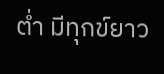ต่ำ มีทุกข์ยาว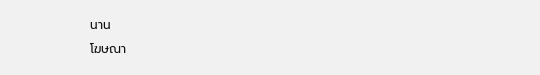นาน
โฆษณา